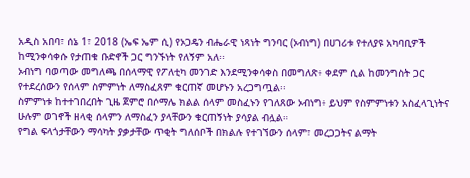አዲስ አበባ፣ ሰኔ 1፣ 2018 (ኤፍ ኤም ሲ) የኦጋዴን ብሔራዊ ነጻነት ግንባር (ኦብነግ) በሀገሪቱ የተለያዩ አካባቢዎች ከሚንቀሳቀሱ የታጠቁ ቡድኖች ጋር ግንኙነት የለኝም አለ፡፡
ኦብነግ ባወጣው መግለጫ በሰላማዊ የፖለቲካ መንገድ እንደሚንቀሳቀስ በመግለጽ፥ ቀደም ሲል ከመንግስት ጋር የተደረሰውን የሰላም ስምምነት ለማስፈጸም ቁርጠኛ መሆኑን አረጋግጧል፡፡
ስምምነቱ ከተተገበረበት ጊዜ ጀምሮ በሶማሌ ክልል ሰላም መስፈኑን የገለጸው ኦብነግ፥ ይህም የስምምነቱን አስፈላጊነትና ሁሉም ወገኖች ዘላቂ ሰላምን ለማስፈን ያላቸውን ቁርጠኝነት ያሳያል ብሏል።
የግል ፍላጎታቸውን ማሳካት ያቃታቸው ጥቂት ግለሰቦች በክልሉ የተገኘውን ሰላም፣ መረጋጋትና ልማት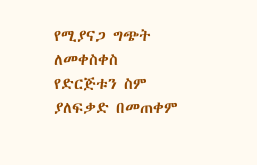የሚያናጋ ግጭት ለመቀስቀስ የድርጅቱን ስም ያለፍቃድ በመጠቀም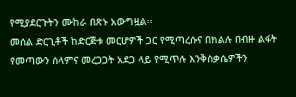የሚያደርጉትን ሙከራ በጽኑ አውግዟል፡፡
መሰል ድርጊቶች ከድርጅቱ መርሆዎች ጋር የሚጣረሱና በክልሉ በብዙ ልፋት የመጣውን ሰላምና መረጋጋት አደጋ ላይ የሚጥሉ እንቅስቃሴዎችን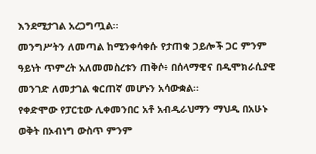እንደሚታገል አረጋግጧል፡፡
መንግሥትን ለመጣል ከሚንቀሳቀሱ የታጠቁ ኃይሎች ጋር ምንም ዓይነት ጥምረት አለመመስረቱን ጠቅሶ፥ በሰላማዊና በዲሞክራሲያዊ መንገድ ለመታገል ቁርጠኛ መሆኑን አሳውቋል፡፡
የቀድሞው የፓርቲው ሊቀመንበር አቶ አብዲራህማን ማህዲ በአሁኑ ወቅት በኦብነግ ውስጥ ምንም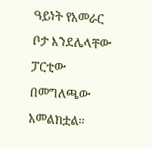ዓይነት የአመራር ቦታ እንደሌላቸው ፓርቲው በመግለጫው አመልክቷል፡፡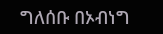ግለሰቡ በኦብነግ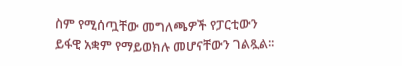ስም የሚሰጧቸው መግለጫዎች የፓርቲውን ይፋዊ አቋም የማይወክሉ መሆናቸውን ገልጿል፡፡